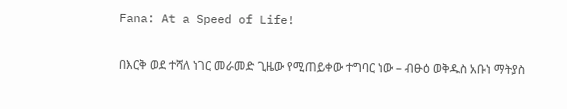Fana: At a Speed of Life!

በእርቅ ወደ ተሻለ ነገር መራመድ ጊዜው የሚጠይቀው ተግባር ነው – ብፁዕ ወቅዱስ አቡነ ማትያስ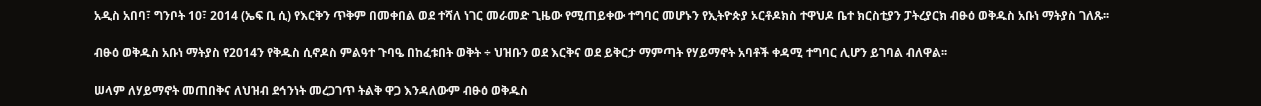አዲስ አበባ፣ ግንቦት 10፣ 2014 (ኤፍ ቢ ሲ) የእርቅን ጥቅም በመቀበል ወደ ተሻለ ነገር መራመድ ጊዜው የሚጠይቀው ተግባር መሆኑን የኢትዮጵያ ኦርቶዶክስ ተዋህዶ ቤተ ክርስቲያን ፓትረያርክ ብፁዕ ወቅዱስ አቡነ ማትያስ ገለጹ፡፡

ብፁዕ ወቅዱስ አቡነ ማትያስ የ2014ን የቅዱስ ሲኖዶስ ምልዓተ ጉባዔ በከፈቱበት ወቅት ÷ ህዝቡን ወደ እርቅና ወደ ይቅርታ ማምጣት የሃይማኖት አባቶች ቀዳሚ ተግባር ሊሆን ይገባል ብለዋል፡፡

ሠላም ለሃይማኖት መጠበቅና ለህዝብ ደኅንነት መረጋገጥ ትልቅ ዋጋ እንዳለውም ብፁዕ ወቅዱስ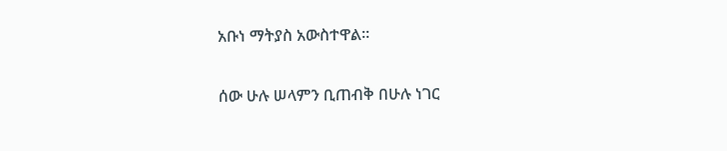አቡነ ማትያስ አውስተዋል።

ሰው ሁሉ ሠላምን ቢጠብቅ በሁሉ ነገር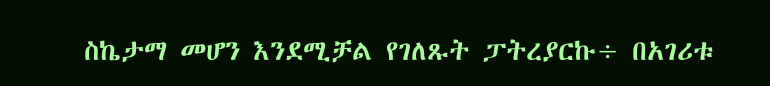ስኬታማ መሆን እንደሚቻል የገለጹት ፓትረያርኩ÷ በአገሪቱ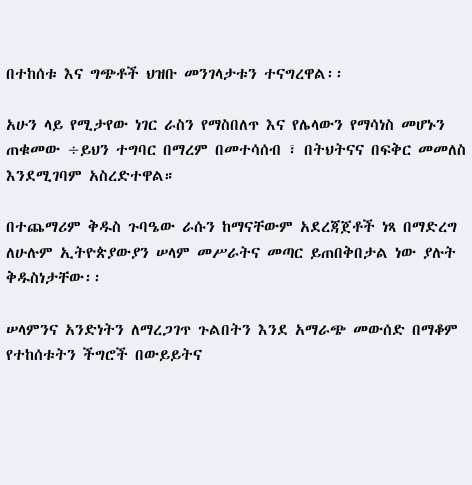በተከሰቱ እና ግጭቶች ህዝቡ መንገላታቱን ተናግረዋል፡፡

አሁን ላይ የሚታየው ነገር ራስን የማስበለጥ እና የሌላውን የማሳነስ መሆኑን ጠቁመው ÷ይህን ተግባር በማረም በመተሳሰብ ፣ በትህትናና በፍቅር መመለስ እንደሚገባም አስረድተዋል።

በተጨማሪም ቅዱስ ጉባዔው ራሱን ከማናቸውም አደረጃጀቶች ነጻ በማድረግ ለሁሉም ኢትዮጵያውያን ሠላም መሥራትና መጣር ይጠበቅበታል ነው ያሉት ቅዱስነታቸው፡፡

ሠላምንና አንድነትን ለማረጋገጥ ጉልበትን እንደ አማራጭ መውሰድ በማቆም የተከሰቱትን ችግሮች በውይይትና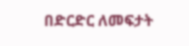በድርድር ለመፍታት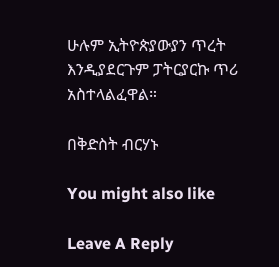ሁሉም ኢትዮጵያውያን ጥረት እንዲያደርጉም ፓትርያርኩ ጥሪ አስተላልፈዋል።

በቅድስት ብርሃኑ

You might also like

Leave A Reply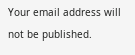Your email address will not be published.